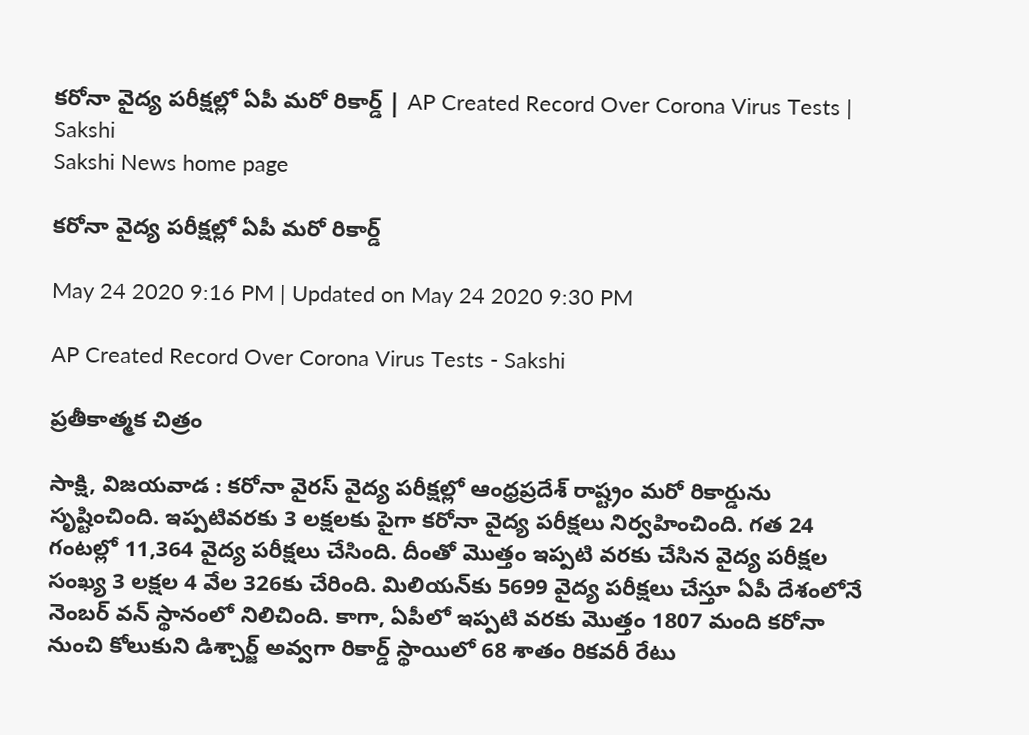కరోనా వైద్య పరీక్షల్లో ఏపీ మరో రికార్డ్ | AP Created Record Over Corona Virus Tests | Sakshi
Sakshi News home page

కరోనా వైద్య పరీక్షల్లో ఏపీ మరో రికార్డ్

May 24 2020 9:16 PM | Updated on May 24 2020 9:30 PM

AP Created Record Over Corona Virus Tests - Sakshi

ప్రతీకాత్మక చిత్రం

సాక్షి, విజయవాడ : కరోనా వైరస్‌ వైద్య పరీక్షల్లో ఆంధ్రప్రదేశ్‌ రాష్ట్రం మరో రికార్డును సృష్టించింది. ఇప్పటివరకు 3 లక్షలకు పైగా కరోనా వైద్య పరీక్షలు నిర్వహించింది. గత 24 గంటల్లో 11,364 వైద్య పరీక్షలు చేసింది. దీంతో మొత్తం ఇప్పటి వరకు చేసిన వైద్య పరీక్షల సంఖ్య 3 లక్షల 4 వేల 326కు చేరింది. మిలియన్‌కు 5699 వైద్య పరీక్షలు చేస్తూ ఏపీ దేశంలోనే నెంబర్ వన్ స్థానంలో నిలిచింది. కాగా, ఏపీలో ఇప్పటి వరకు మొత్తం 1807 మంది కరోనా నుంచి కోలుకుని డిశ్చార్జ్ అవ్వగా రికార్డ్ స్థాయిలో 68 శాతం రికవరీ రేటు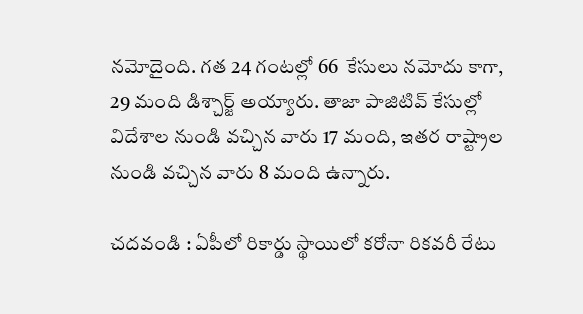నమోదైంది. గత 24 గంటల్లో 66  కేసులు నమోదు కాగా, 29 మంది డిశ్చార్జ్ అయ్యారు. తాజా పాజిటివ్‌ కేసుల్లో విదేశాల నుండి వచ్చిన వారు 17 మంది, ఇతర రాష్ట్రాల నుండి వచ్చిన వారు 8 మంది ఉన్నారు.

చదవండి : ఏపీలో రికార్డు స్థాయిలో కరోనా రికవరీ రేటు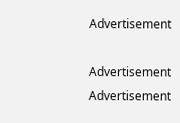Advertisement

Advertisement
Advertisement